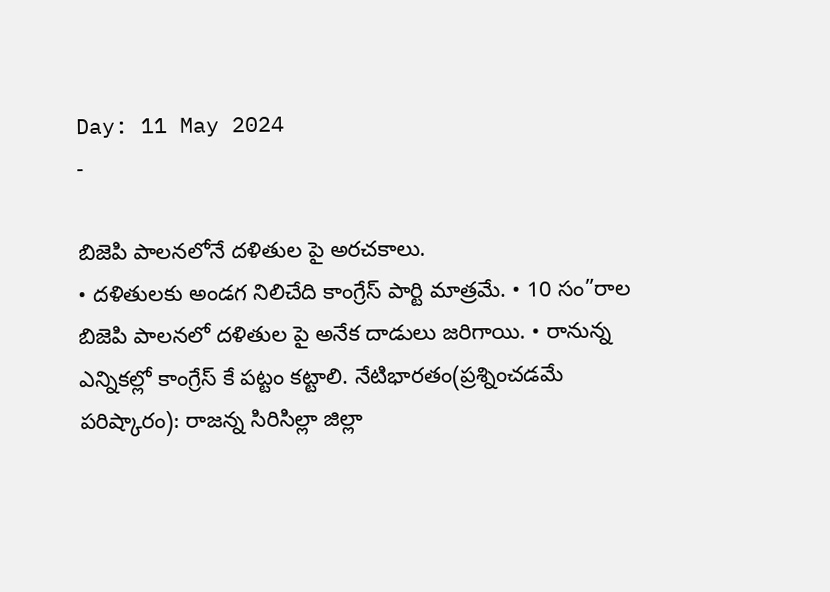Day: 11 May 2024
-

బిజెపి పాలనలోనే దళితుల పై అరచకాలు.
• దళితులకు అండగ నిలిచేది కాంగ్రేస్ పార్టి మాత్రమే. • 10 సం”రాల బిజెపి పాలనలో దళితుల పై అనేక దాడులు జరిగాయి. • రానున్న ఎన్నికల్లో కాంగ్రేస్ కే పట్టం కట్టాలి. నేటిభారతం(ప్రశ్నించడమే పరిష్కారం): రాజన్న సిరిసిల్లా జిల్లా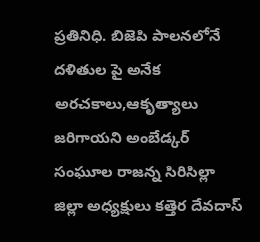ప్రతినిధి. బిజెపి పాలనలోనే దళితుల పై అనేక అరచకాలు,ఆకృత్యాలు జరిగాయని అంబేడ్కర్ సంఘూల రాజన్న సిరిసిల్లా జిల్లా అధ్యక్షులు కత్తెర దేవదాస్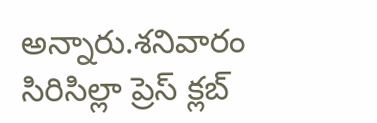అన్నారు.శనివారం సిరిసిల్లా ప్రెస్ క్లబ్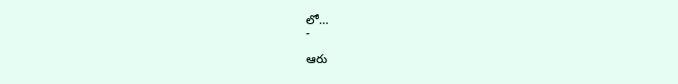లో…
-

ఆరు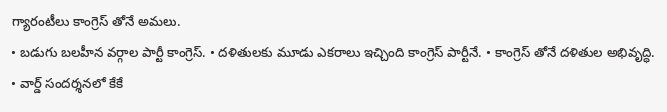గ్యారంటీలు కాంగ్రెస్ తోనే అమలు.
• బడుగు బలహీన వర్గాల పార్టీ కాంగ్రెస్. • దళితులకు మూడు ఎకరాలు ఇచ్చింది కాంగ్రెస్ పార్టీనే. • కాంగ్రెస్ తోనే దళితుల అభివృద్ధి. • వార్డ్ సందర్శనలో కేకే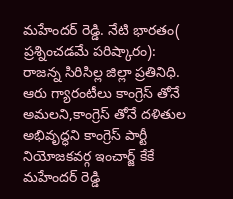మహేందర్ రెడ్డి. నేటి భారతం( ప్రశ్నించడమే పరిష్కారం): రాజన్న సిరిసిల్ల జిల్లా ప్రతినిధి. ఆరు గ్యారంటీలు కాంగ్రెస్ తోనే అమలని,కాంగ్రెస్ తోనే దళితుల అభివృద్ధని కాంగ్రెస్ పార్టీ నియోజకవర్గ ఇంచార్జ్ కేకే మహేందర్ రెడ్డి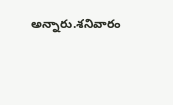అన్నారు.శనివారం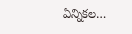ఏన్నికల…